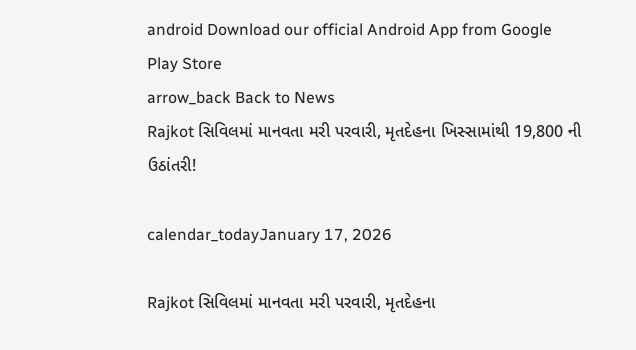android Download our official Android App from Google Play Store
arrow_back Back to News
Rajkot સિવિલમાં માનવતા મરી પરવારી, મૃતદેહના ખિસ્સામાંથી 19,800 ની ઉઠાંતરી!

calendar_todayJanuary 17, 2026

Rajkot સિવિલમાં માનવતા મરી પરવારી, મૃતદેહના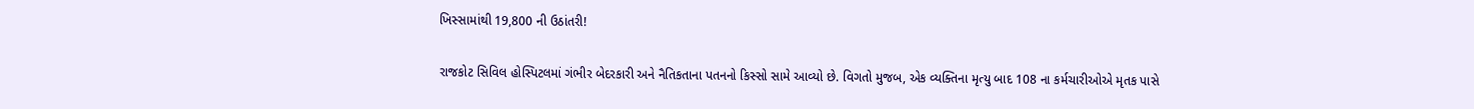ખિસ્સામાંથી 19,800 ની ઉઠાંતરી!

રાજકોટ સિવિલ હોસ્પિટલમાં ગંભીર બેદરકારી અને નૈતિકતાના પતનનો કિસ્સો સામે આવ્યો છે. વિગતો મુજબ, એક વ્યક્તિના મૃત્યુ બાદ 108 ના કર્મચારીઓએ મૃતક પાસે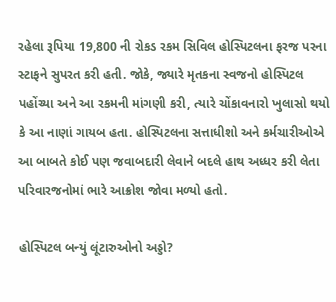રહેલા રૂપિયા 19,800 ની રોકડ રકમ સિવિલ હોસ્પિટલના ફરજ પરના સ્ટાફને સુપરત કરી હતી. જોકે, જ્યારે મૃતકના સ્વજનો હોસ્પિટલ પહોંચ્યા અને આ રકમની માંગણી કરી, ત્યારે ચોંકાવનારો ખુલાસો થયો કે આ નાણાં ગાયબ હતા. હોસ્પિટલના સત્તાધીશો અને કર્મચારીઓએ આ બાબતે કોઈ પણ જવાબદારી લેવાને બદલે હાથ અધ્ધર કરી લેતા પરિવારજનોમાં ભારે આક્રોશ જોવા મળ્યો હતો.

હોસ્પિટલ બન્યું લૂંટારુઓનો અડ્ડો?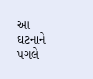આ ઘટનાને પગલે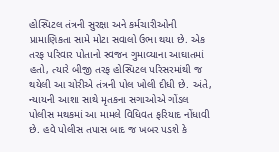હોસ્પિટલ તંત્રની સુરક્ષા અને કર્મચારીઓની પ્રામાણિકતા સામે મોટા સવાલો ઉભા થયા છે. એક તરફ પરિવાર પોતાનો સ્વજન ગુમાવ્યાના આઘાતમાં હતો, ત્યારે બીજી તરફ હોસ્પિટલ પરિસરમાંથી જ થયેલી આ ચોરીએ તંત્રની પોલ ખોલી દીધી છે. અંતે, ન્યાયની આશા સાથે મૃતકના સગાઓએ ગોંડલ પોલીસ મથકમાં આ મામલે વિધિવત ફરિયાદ નોંધાવી છે. હવે પોલીસ તપાસ બાદ જ ખબર પડશે કે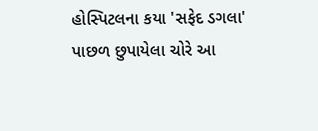હોસ્પિટલના કયા 'સફેદ ડગલા' પાછળ છુપાયેલા ચોરે આ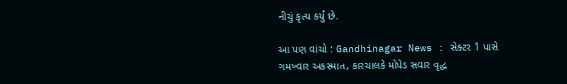નીચું કૃત્ય કર્યું છે.

આ પણ વાંચો : Gandhinagar News : સેક્ટર 1 પાસે ગમખ્વાર અકસ્માત, કારચાલકે મોપેડ સવાર વૃદ્ધ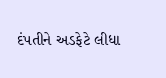દંપતીને અડફેટે લીધા